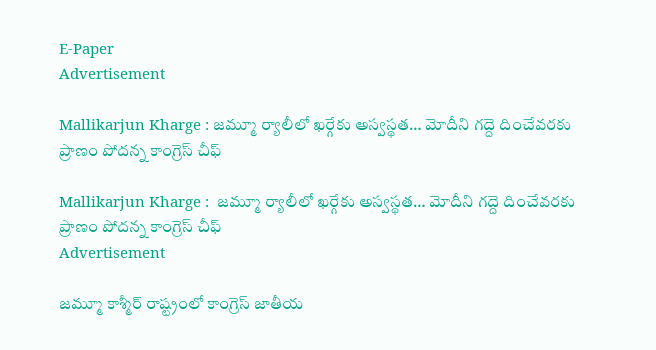E-Paper
Advertisement

Mallikarjun Kharge : జమ్మూ ర్యాలీలో ఖర్గేకు అస్వస్థత… మోదీని గద్దె దించేవరకు ప్రాణం పోదన్న కాంగ్రెస్ చీఫ్

Mallikarjun Kharge :  జమ్మూ ర్యాలీలో ఖర్గేకు అస్వస్థత… మోదీని గద్దె దించేవరకు ప్రాణం పోదన్న కాంగ్రెస్ చీఫ్
Advertisement

జమ్మూ కాశ్మీర్ రాష్ట్రంలో కాంగ్రెస్ జాతీయ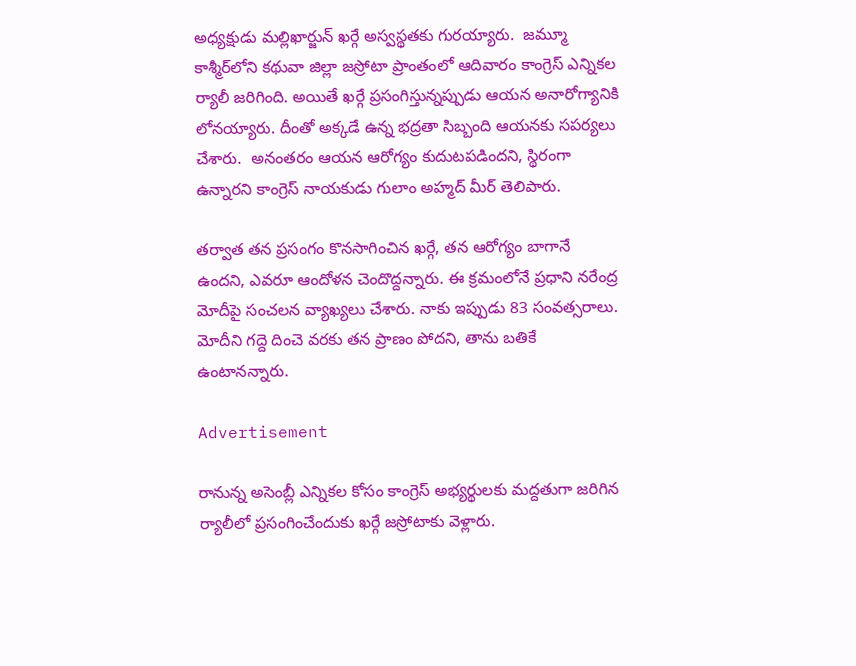అధ్యక్షుడు మల్లిఖార్జున్ ఖర్గే అస్వస్థతకు గురయ్యారు.  జమ్మూ కాశ్మీర్‌లోని కథువా జిల్లా జస్రోటా ప్రాంతంలో ఆదివారం కాంగ్రెస్ ఎన్నికల ర్యాలీ జరిగింది. అయితే ఖర్గే ప్రసంగిస్తున్నప్పుడు ఆయన అనారోగ్యానికి లోనయ్యారు. దీంతో అక్కడే ఉన్న భద్రతా సిబ్బంది ఆయనకు సపర్యలు చేశారు.  అనంతరం ఆయన ఆరోగ్యం కుదుటపడిందని, స్థిరంగా ఉన్నారని కాంగ్రెస్ నాయకుడు గులాం అహ్మద్ మీర్ తెలిపారు.

తర్వాత తన ప్రసంగం కొనసాగించిన ఖర్గే, తన ఆరోగ్యం బాగానే ఉందని, ఎవరూ ఆందోళన చెందొద్దన్నారు. ఈ క్రమంలోనే ప్రధాని నరేంద్ర మోదీపై సంచలన వ్యాఖ్యలు చేశారు. నాకు ఇప్పుడు 83 సంవత్సరాలు. మోదీని గద్దె దించె వరకు తన ప్రాణం పోదని, తాను బతికే ఉంటానన్నారు.

Advertisement

రానున్న అసెంబ్లీ ఎన్నికల కోసం కాంగ్రెస్ అభ్యర్థులకు మద్దతుగా జరిగిన ర్యాలీలో ప్రసంగించేందుకు ఖర్గే జస్రోటాకు వెళ్లారు.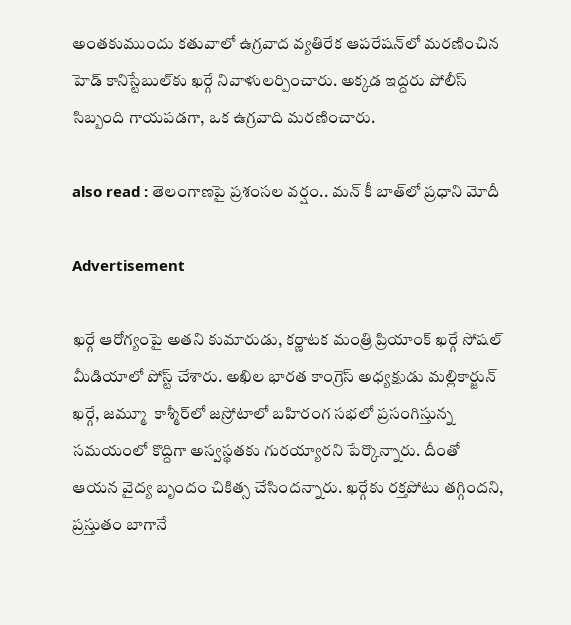అంతకుముందు కతువాలో ఉగ్రవాద వ్యతిరేక ఆపరేషన్‌లో మరణించిన హెడ్ కానిస్టేబుల్‌కు ఖర్గే నివాళులర్పించారు. అక్కడ ఇద్దరు పోలీస్ సిబ్బంది గాయపడగా, ఒక ఉగ్రవాది మరణించారు.

also read : తెలంగాణపై ప్రశంసల వర్షం.. మన్ కీ బాత్‌లో ప్రధాని మోదీ

Advertisement

ఖర్గే ఆరోగ్యంపై అతని కుమారుడు, కర్ణాటక మంత్రి ప్రియాంక్ ఖర్గే సోషల్ మీడియాలో పోస్ట్‌ చేశారు. అఖిల భారత కాంగ్రెస్ అధ్యక్షుడు మల్లికార్జున్ ఖర్గే, జమ్మూ  కాశ్మీర్‌లో జస్రోటాలో బహిరంగ సభలో ప్రసంగిస్తున్న సమయంలో కొద్దిగా అస్వస్థతకు గురయ్యారని పేర్కొన్నారు. దీంతో ఆయన వైద్య బృందం చికిత్స చేసిందన్నారు. ఖర్గేకు రక్తపోటు తగ్గిందని, ప్రస్తుతం బాగానే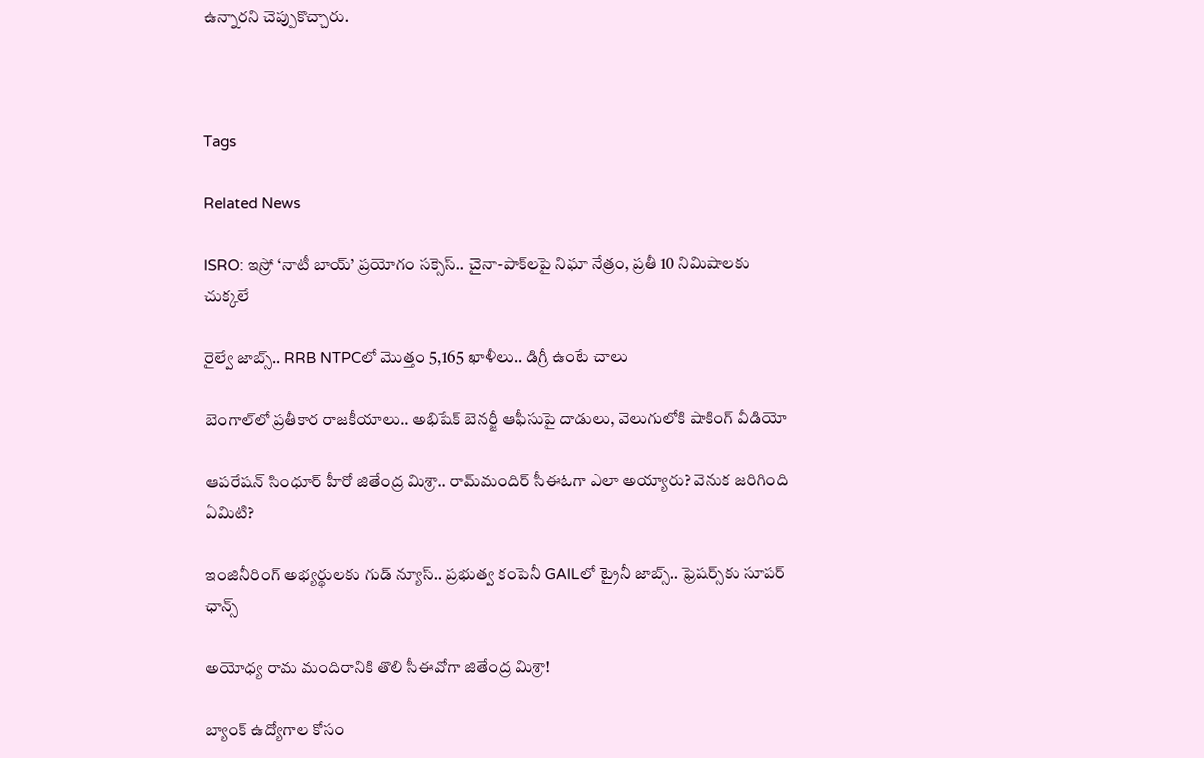ఉన్నారని చెప్పుకొచ్చారు.



Tags

Related News

ISRO: ఇస్రో ‘నాటీ బాయ్’ ప్రయోగం సక్సెస్.. చైనా-పాక్‌లపై నిఘా నేత్రం, ప్రతీ 10 నిమిషాలకు చుక్కలే

రైల్వే జాబ్స్.. RRB NTPCలో మొత్తం 5,165 ఖాళీలు.. డిగ్రీ ఉంటే చాలు

బెంగాల్‌లో ప్రతీకార రాజకీయాలు.. అభిషేక్ బెనర్జీ ఆఫీసుపై దాడులు, వెలుగులోకి షాకింగ్ వీడియో

ఆపరేషన్ సింధూర్ హీరో జితేంద్ర మిశ్రా.. రామ్‌మందిర్ సీఈఓగా ఎలా అయ్యారు? వెనుక జరిగింది ఏమిటి?

ఇంజినీరింగ్ అభ్యర్థులకు గుడ్ న్యూస్.. ప్రభుత్వ కంపెనీ GAILలో ట్రైనీ జాబ్స్.. ఫ్రెషర్స్‌కు సూపర్ ఛాన్స్

అయోధ్య రామ మందిరానికి తొలి సీఈవో‌గా జితేంద్ర మిశ్రా!

బ్యాంక్ ఉద్యోగాల కోసం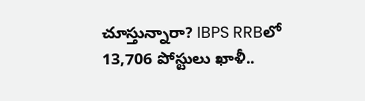చూస్తున్నారా? IBPS RRBలో 13,706 పోస్టులు ఖాళీ..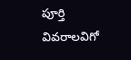పూర్తి వివరాలవిగో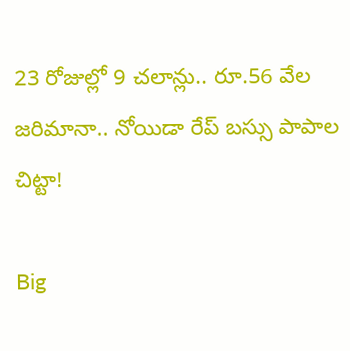23 రోజుల్లో 9 చలాన్లు.. రూ.56 వేల జరిమానా.. నోయిడా రేప్ బస్సు పాపాల చిట్టా!

Big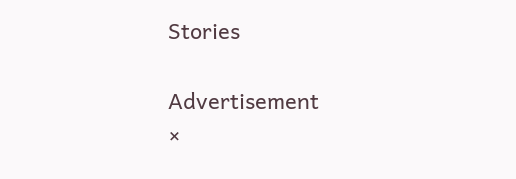Stories

Advertisement
×